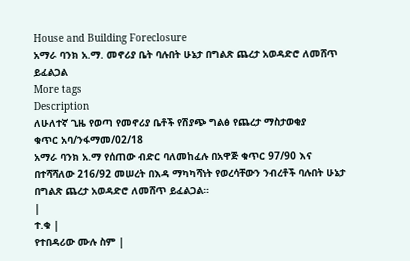House and Building Foreclosure
አማራ ባንክ አ.ማ. መኖሪያ ቤት ባሉበት ሁኔታ በግልጽ ጨረታ አወዳድሮ ለመሸጥ ይፈልጋል
More tags
Description
ለሁለተኛ ጊዜ የወጣ የመኖሪያ ቤቶች የሽያጭ ግልፅ የጨረታ ማስታወቂያ
ቁጥር አባ/ንፋማመ/02/18
አማራ ባንክ አ.ማ የሰጠው ብድር ባለመከፈሉ በአዋጅ ቁጥር 97/90 እና በተሻሻለው 216/92 መሠረት በእዳ ማካካሻነት የወረሳቸውን ንብረቶች ባሉበት ሁኔታ በግልጽ ጨረታ አወዳድሮ ለመሸጥ ይፈልጋል።
|
ተ.ቁ |
የተበዳሪው ሙሉ ስም |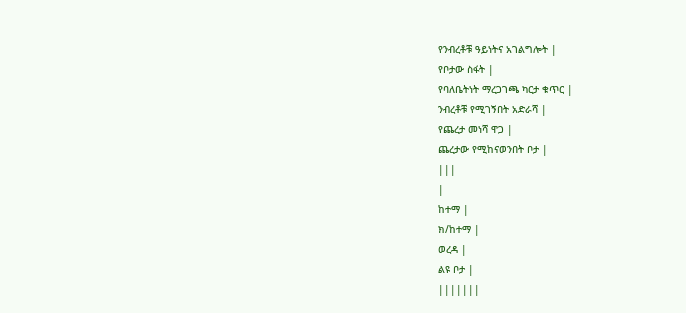የንብረቶቹ ዓይነትና አገልግሎት |
የቦታው ስፋት |
የባለቤትነት ማረጋገጫ ካርታ ቁጥር |
ንብረቶቹ የሚገኝበት አድራሻ |
የጨረታ መነሻ ዋጋ |
ጨረታው የሚከናወንበት ቦታ |
|||
|
ከተማ |
ክ/ከተማ |
ወረዳ |
ልዩ ቦታ |
|||||||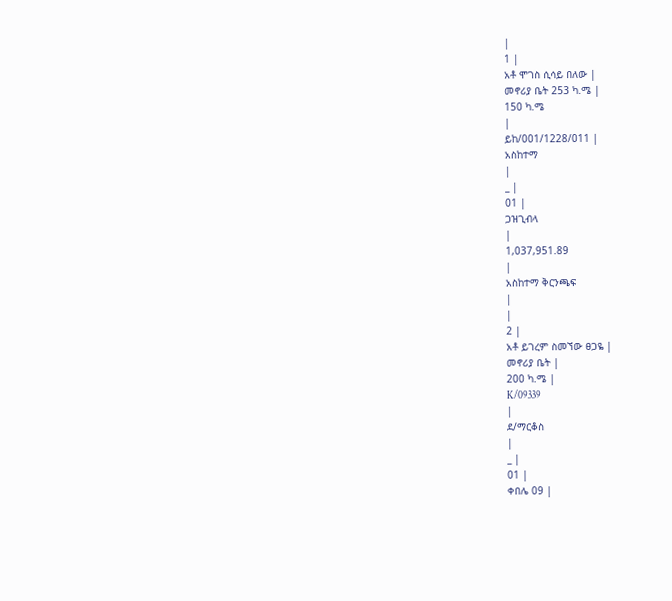|
1 |
አቶ ሞገስ ሲሳይ በለው |
መኖሪያ ቤት 253 ካ.ሜ |
150 ካ.ሜ
|
ይከ/001/1228/011 |
አስከተማ
|
_ |
01 |
ጋዝጊብላ
|
1,037,951.89
|
አስከተማ ቅርንጫፍ
|
|
2 |
አቶ ይገረም ስመኘው ፀጋዬ |
መኖሪያ ቤት |
200 ካ.ሜ |
K/09339
|
ደ/ማርቆስ
|
_ |
01 |
ቀበሌ 09 |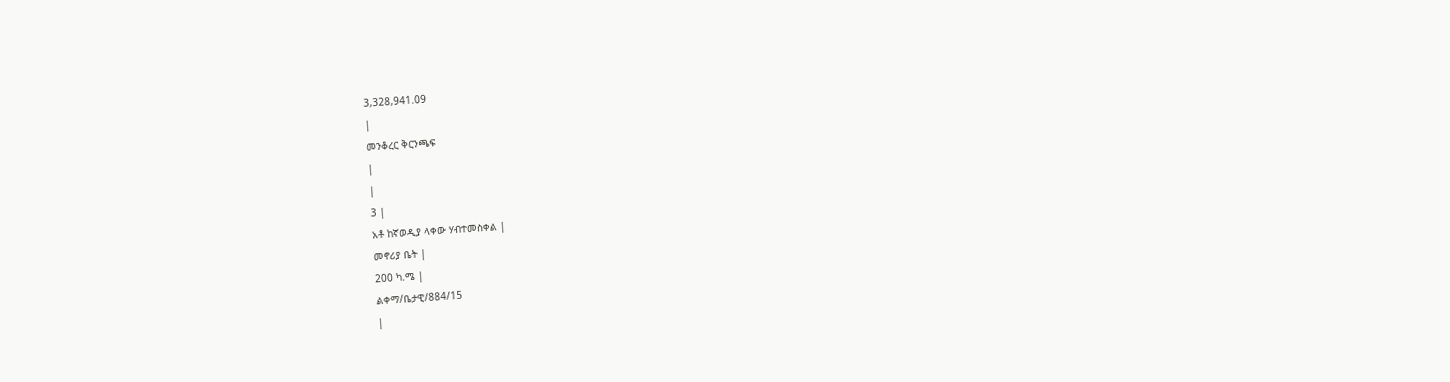3,328,941.09
|
መንቆረር ቅርንጫፍ
|
|
3 |
አቶ ከኛወዲያ ላቀው ሃብተመስቀል |
መኖሪያ ቤት |
200 ካ.ሜ |
ልቀማ/ቤታዊ/884/15
|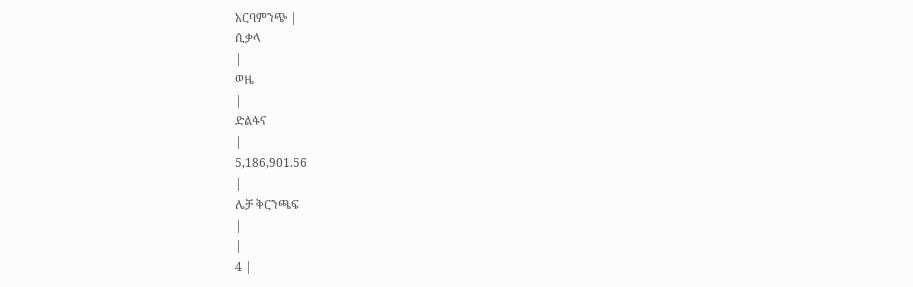አርባምንጭ |
ሲቃላ
|
ወዜ
|
ድልፋና
|
5,186,901.56
|
ሌቻ ቅርንጫፍ
|
|
4 |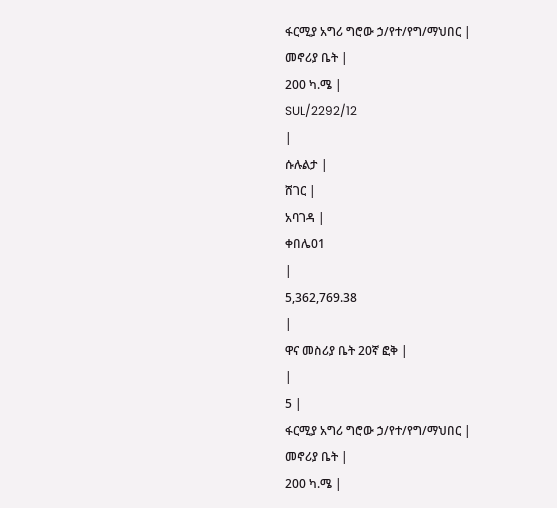ፋርሚያ አግሪ ግሮው ኃ/የተ/የግ/ማህበር |
መኖሪያ ቤት |
200 ካ.ሜ |
SUL/2292/12
|
ሱሉልታ |
ሸገር |
አባገዳ |
ቀበሌ01
|
5,362,769.38
|
ዋና መስሪያ ቤት 20ኛ ፎቅ |
|
5 |
ፋርሚያ አግሪ ግሮው ኃ/የተ/የግ/ማህበር |
መኖሪያ ቤት |
200 ካ.ሜ |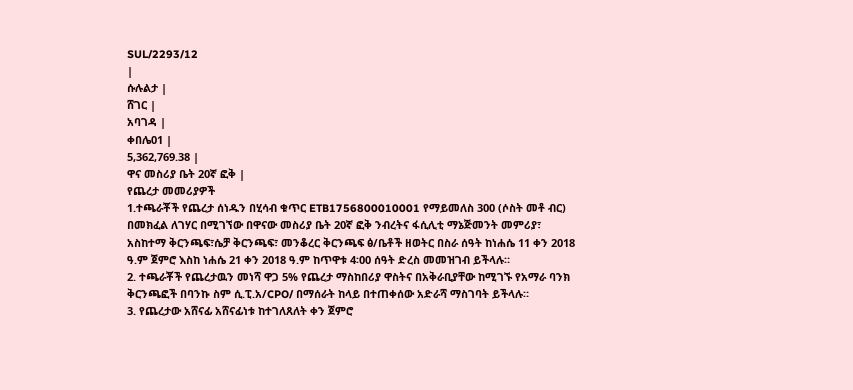SUL/2293/12
|
ሱሉልታ |
ሸገር |
አባገዳ |
ቀበሌ01 |
5,362,769.38 |
ዋና መስሪያ ቤት 20ኛ ፎቅ |
የጨረታ መመሪያዎች
1.ተጫራቾች የጨረታ ሰነዱን በሂሳብ ቁጥር ETB1756800010001 የማይመለስ 300 (ሶስት መቶ ብር) በመክፈል ለገሃር በሚገኘው በዋናው መስሪያ ቤት 20ኛ ፎቅ ንብረትና ፋሲሊቲ ማኔጅመንት መምሪያ፣ አስከተማ ቅርንጫፍ፣ሴቻ ቅርንጫፍ፣ መንቆረር ቅርንጫፍ ፅ/ቤቶች ዘወትር በስራ ሰዓት ከነሐሴ 11 ቀን 2018 ዓ.ም ጀምሮ እስከ ነሐሴ 21 ቀን 2018 ዓ.ም ከጥዋቱ 4፡00 ሰዓት ድረስ መመዝገብ ይችላሉ።
2. ተጫራቾች የጨረታዉን መነሻ ዋጋ 5% የጨረታ ማስከበሪያ ዋስትና በአቅራቢያቸው ከሚገኙ የአማራ ባንክ ቅርንጫፎች በባንኩ ስም ሲ.ፒ.አ/CPO/ በማሰራት ከላይ በተጠቀሰው አድራሻ ማስገባት ይችላሉ።
3. የጨረታው አሸናፊ አሸናፊነቱ ከተገለጸለት ቀን ጀምሮ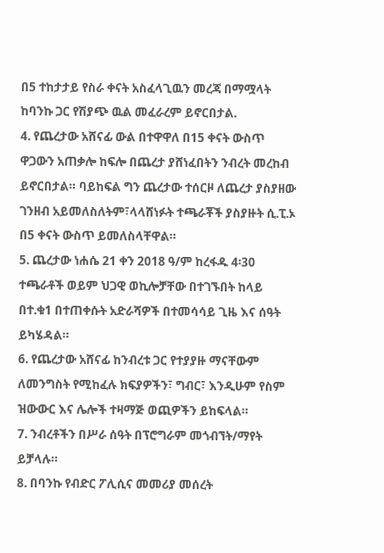በ5 ተከታታይ የስራ ቀናት አስፈላጊዉን መረጃ በማሟላት ከባንኩ ጋር የሽያጭ ዉል መፈራረም ይኖርበታል.
4. የጨረታው አሸናፊ ውል በተዋዋለ በ15 ቀናት ውስጥ ዋጋውን አጠቃሎ ከፍሎ በጨረታ ያሸነፈበትን ንብረት መረከብ ይኖርበታል። ባይከፍል ግን ጨረታው ተሰርዞ ለጨረታ ያስያዘው ገንዘብ አይመለስለትም፣ላላሸነፉት ተጫራቾች ያስያዙት ሲ.ፒ.ኦ በ5 ቀናት ውስጥ ይመለስላቸዋል።
5. ጨረታው ነሐሴ 21 ቀን 2018 ዓ/ም ከረፋዱ 4፡30 ተጫራቶች ወይም ህጋዊ ወኪሎቻቸው በተገኙበት ከላይ በተ.ቁ1 በተጠቀሱት አድራሻዎች በተመሳሳይ ጊዜ እና ሰዓት ይካሄዳል።
6. የጨረታው አሸናፊ ከንብረቱ ጋር የተያያዙ ማናቸውም ለመንግስት የሚከፈሉ ክፍያዎችን፣ ግብር፣ እንዲሁም የስም ዝውውር እና ሌሎች ተዛማጅ ወጪዎችን ይከፍላል።
7. ንብረቶችን በሥራ ሰዓት በፕሮግራም መጎብኘት/ማየት ይቻላሉ።
8. በባንኩ የብድር ፖሊሲና መመሪያ መሰረት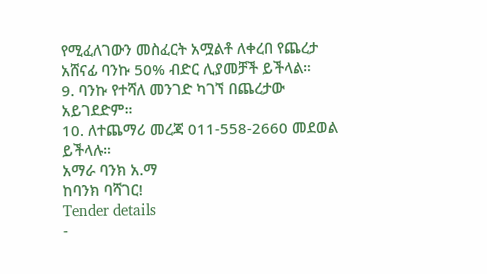የሚፈለገውን መስፈርት አሟልቶ ለቀረበ የጨረታ አሸናፊ ባንኩ 50% ብድር ሊያመቻች ይችላል።
9. ባንኩ የተሻለ መንገድ ካገኘ በጨረታው አይገደድም።
10. ለተጨማሪ መረጃ 011-558-2660 መደወል ይችላሉ።
አማራ ባንክ አ.ማ
ከባንክ ባሻገር!
Tender details
-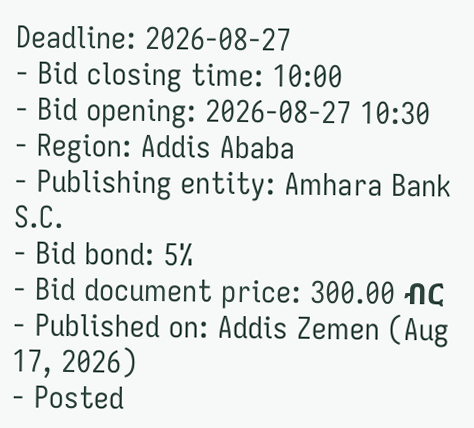Deadline: 2026-08-27
- Bid closing time: 10:00
- Bid opening: 2026-08-27 10:30
- Region: Addis Ababa
- Publishing entity: Amhara Bank S.C.
- Bid bond: 5%
- Bid document price: 300.00 ብር
- Published on: Addis Zemen (Aug 17, 2026)
- Posted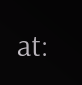at: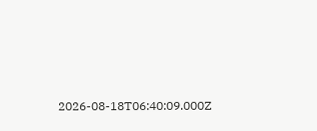2026-08-18T06:40:09.000Z